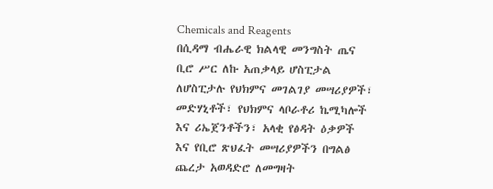Chemicals and Reagents
በሲዳማ ብሔራዊ ክልላዊ መንግስት ጤና ቢሮ ሥር ለኩ አጠቃላይ ሆስፒታል ለሆስፒታሉ የህክምና መገልገያ መሣሪያዎች፣ መድሃኒቶች፣ የህክምና ላቦራቶሪ ኬሚካሎች እና ሪኤጀንቶችን፣ አላቂ የፅዳት ዕቃዎች እና የቢሮ ጽህፈት መሣሪያዎችን በግልፅ ጨረታ አወዳድሮ ለመግዛት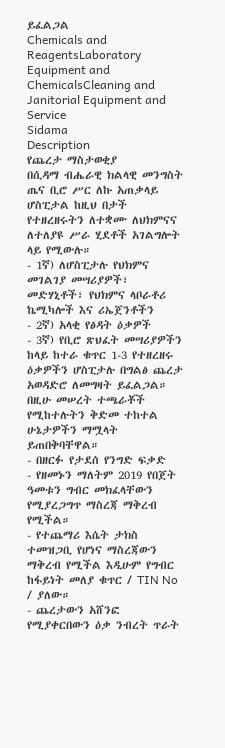ይፈልጋል
Chemicals and ReagentsLaboratory Equipment and ChemicalsCleaning and Janitorial Equipment and Service
Sidama
Description
የጨረታ ማስታወቂያ
በሲዳማ ብሔራዊ ክልላዊ መንግስት ጤና ቢሮ ሥር ለኩ አጠቃላይ ሆስፒታል ከዚህ በታች የተዘረዘሩትን ለተቋሙ ለህክምናና ለተለያዩ ሥራ ሂደቶች አገልግሎት ላይ የሚውሉ።
- 1ኛ) ለሆስፒታሉ የህክምና መገልገያ መሣሪያዎች፣ መድሃኒቶች፣ የህክምና ላቦራቶሪ ኬሚካሎች እና ሪኤጀንቶችን
- 2ኛ) አላቂ የፅዳት ዕቃዎች
- 3ኛ) የቢሮ ጽህፈት መሣሪያዎችን
ከላይ ከተራ ቁጥር 1-3 የተዘረዘሩ ዕቃዎችን ሆስፒታሉ በግልፅ ጨረታ አወዳድሮ ለመግዛት ይፈልጋል። በዚሁ መሠረት ተጫራቾች የሚከተሉትን ቅድመ ተከተል ሁኔታዎችን ማሟላት ይጠበቅባቸዋል።
- በዘርፉ የታደሰ የንግድ ፍቃድ
- የዘመኑን ማለትም 2019 የበጀት ዓመቱን ግብር መክፈላቸውን የሚያረጋግጥ ማስረጃ ማቅረብ የሚችል።
- የተጨማሪ እሴት ታክስ ተመዝጋቢ የሆነና ማስረጃውን ማቅረብ የሚችል እዲሁም የግብር ከፋይነት መለያ ቁጥር / TIN No / ያለው።
- ጨረታውን አሸንፎ የሚያቀርበውን ዕቃ ንብረት ጥራት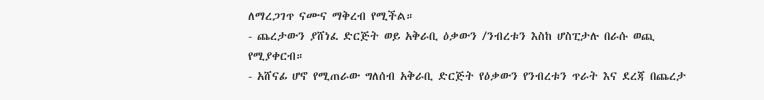ለማረጋገጥ ናሙና ማቅረብ የሚችል።
- ጨረታውን ያሸነፈ ድርጅት ወይ አቅራቢ ዕቃውን /ንብረቱን እስከ ሆስፒታሉ በራሱ ወጪ የሚያቀርብ።
- አሸናፊ ሆኖ የሚጠራው ግለሰብ አቅራቢ ድርጅት የዕቃውን የንብረቱን ጥራት እና ደረጃ በጨረታ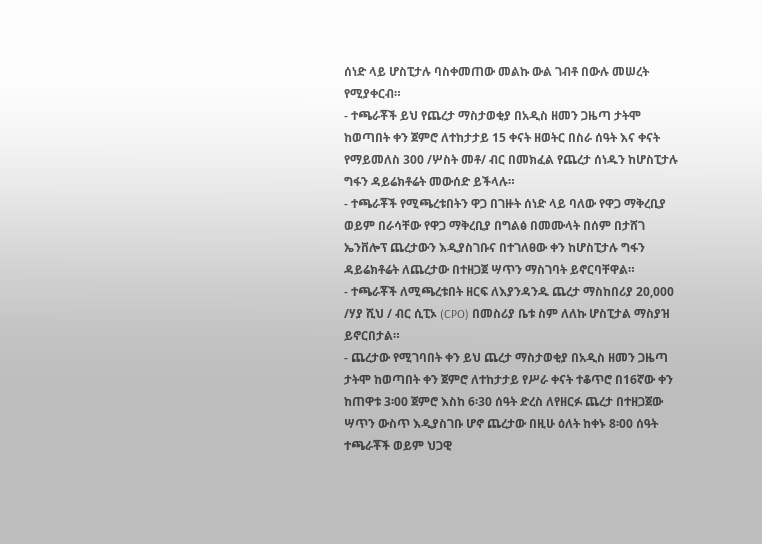ሰነድ ላይ ሆስፒታሉ ባስቀመጠው መልኩ ውል ገብቶ በውሉ መሠረት የሚያቀርብ።
- ተጫራቾች ይህ የጨረታ ማስታወቂያ በአዲስ ዘመን ጋዜጣ ታትሞ ከወጣበት ቀን ጀምሮ ለተከታታይ 15 ቀናት ዘወትር በስራ ሰዓት እና ቀናት የማይመለስ 300 /ሦስት መቶ/ ብር በመክፈል የጨረታ ሰነዱን ከሆስፒታሉ ግፋን ዳይሬክቶሬት መውሰድ ይችላሉ።
- ተጫራቾች የሚጫረቱበትን ዋጋ በገዙት ሰነድ ላይ ባለው የዋጋ ማቅረቢያ ወይም በራሳቸው የዋጋ ማቅረቢያ በግልፅ በመሙላት በሰም በታሸገ ኤንቨሎፕ ጨረታውን እዲያስገቡና በተገለፀው ቀን ከሆስፒታሉ ግፋን ዳይሬክቶሬት ለጨረታው በተዘጋጀ ሣጥን ማስገባት ይኖርባቸዋል።
- ተጫራቾች ለሚጫረቱበት ዘርፍ ለእያንዳንዱ ጨረታ ማስከበሪያ 20,000 /ሃያ ሺህ / ብር ሲፒኦ (CPO) በመስሪያ ቤቱ ስም ለለኩ ሆስፒታል ማስያዝ ይኖርበታል።
- ጨረታው የሚገባበት ቀን ይህ ጨረታ ማስታወቂያ በአዲስ ዘመን ጋዜጣ ታትሞ ከወጣበት ቀን ጀምሮ ለተከታታይ የሥራ ቀናት ተቆጥሮ በ16ኛው ቀን ከጠዋቱ 3፡00 ጀምሮ እስከ 6፡30 ሰዓት ድረስ ለየዘርፉ ጨረታ በተዘጋጀው ሣጥን ውስጥ እዲያስገቡ ሆኖ ጨረታው በዚሁ ዕለት ከቀኑ 8፡00 ሰዓት ተጫራቾች ወይም ህጋዊ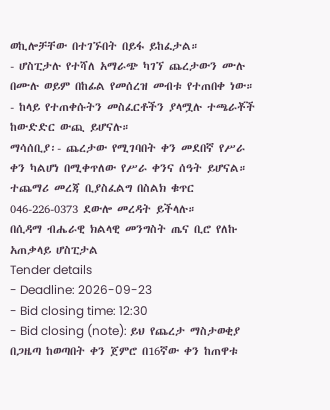ወኪሎቻቸው በተገኙበት በይፋ ይከፈታል።
- ሆስፒታሉ የተሻለ አማራጭ ካገኘ ጨረታውን ሙሉ በሙሉ ወይም በከፊል የመሰረዝ መብቱ የተጠበቀ ነው።
- ከላይ የተጠቀሱትን መስፈርቶችን ያላሟሉ ተጫራቾች ከውድድር ውጪ ይሆናሉ።
ማሳሰቢያ፡- ጨረታው የሚገባበት ቀን መደበኛ የሥራ ቀን ካልሆነ በሚቀጥለው የሥራ ቀንና ሰዓት ይሆናል። ተጨማሪ መረጃ ቢያስፈልግ በስልክ ቁጥር 046-226-0373 ደውሎ መረዳት ይችላሉ።
በሲዳማ ብሔራዊ ክልላዊ መንግስት ጤና ቢሮ የለኩ አጠቃላይ ሆስፒታል
Tender details
- Deadline: 2026-09-23
- Bid closing time: 12:30
- Bid closing (note): ይህ የጨረታ ማስታወቂያ በጋዜጣ ከወጣበት ቀን ጀምሮ በ16ኛው ቀን ከጠዋቱ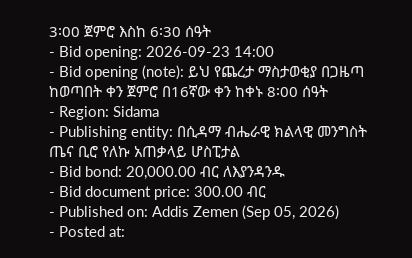3፡00 ጀምሮ እስከ 6፡30 ሰዓት
- Bid opening: 2026-09-23 14:00
- Bid opening (note): ይህ የጨረታ ማስታወቂያ በጋዜጣ ከወጣበት ቀን ጀምሮ በ16ኛው ቀን ከቀኑ 8፡00 ሰዓት
- Region: Sidama
- Publishing entity: በሲዳማ ብሔራዊ ክልላዊ መንግስት ጤና ቢሮ የለኩ አጠቃላይ ሆስፒታል
- Bid bond: 20,000.00 ብር ለእያንዳንዱ
- Bid document price: 300.00 ብር
- Published on: Addis Zemen (Sep 05, 2026)
- Posted at: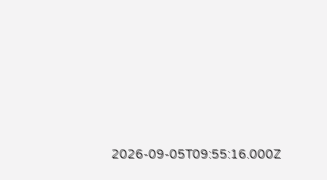2026-09-05T09:55:16.000Z